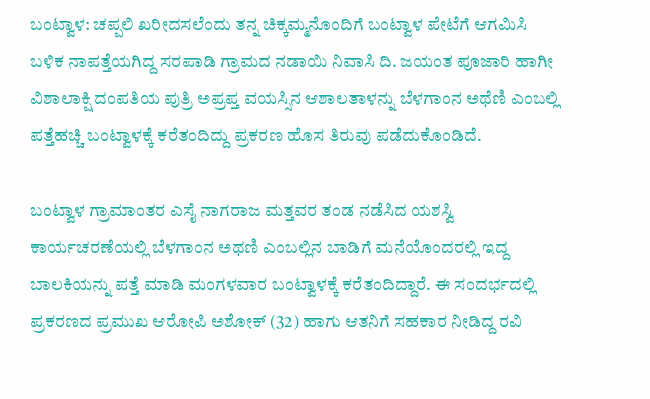ಬಂಟ್ವಾಳ: ಚಪ್ಪಲಿ ಖರೀದಸಲೆಂದು ತನ್ನ ಚಿಕ್ಕಮ್ಮನೊಂದಿಗೆ ಬಂಟ್ವಾಳ ಪೇಟೆಗೆ ಆಗಮಿಸಿ ಬಳಿಕ ನಾಪತ್ತೆಯಗಿದ್ದ ಸರಪಾಡಿ ಗ್ರಾಮದ ನಡಾಯಿ ನಿವಾಸಿ ದಿ. ಜಯಂತ ಪೂಜಾರಿ ಹಾಗೀ ವಿಶಾಲಾಕ್ಷಿ ದಂಪತಿಯ ಪುತ್ರಿ ಅಪ್ರಪ್ತ ವಯಸ್ಸಿನ ಆಶಾಲತಾಳನ್ನು ಬೆಳಗಾಂನ ಅಥೆಣಿ ಎಂಬಲ್ಲಿ ಪತ್ತೆಹಚ್ಚಿ ಬಂಟ್ವಾಳಕ್ಕೆ ಕರೆತಂದಿದ್ದು ಪ್ರಕರಣ ಹೊಸ ತಿರುವು ಪಡೆದುಕೊಂಡಿದೆ.

ಬಂಟ್ವಾಳ ಗ್ರಾಮಾಂತರ ಎಸೈ ನಾಗರಾಜ ಮತ್ತವರ ತಂಡ ನಡೆಸಿದ ಯಶಸ್ವಿ ಕಾರ್ಯಚರಣೆಯಲ್ಲಿ ಬೆಳಗಾಂನ ಅಥಣಿ ಎಂಬಲ್ಲಿನ ಬಾಡಿಗೆ ಮನೆಯೊಂದರಲ್ಲಿ ಇದ್ದ ಬಾಲಕಿಯನ್ನು ಪತ್ತೆ ಮಾಡಿ ಮಂಗಳವಾರ ಬಂಟ್ವಾಳಕ್ಕೆ ಕರೆತಂದಿದ್ದಾರೆ. ಈ ಸಂದರ್ಭದಲ್ಲಿ ಪ್ರಕರಣದ ಪ್ರಮುಖ ಆರೋಪಿ ಅಶೋಕ್ (32) ಹಾಗು ಆತನಿಗೆ ಸಹಕಾರ ನೀಡಿದ್ದ ರವಿ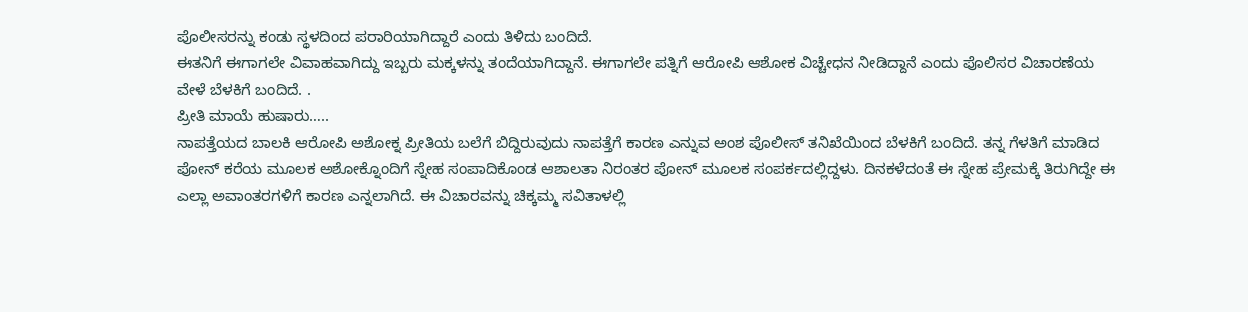ಪೊಲೀಸರನ್ನು ಕಂಡು ಸ್ಥಳದಿಂದ ಪರಾರಿಯಾಗಿದ್ದಾರೆ ಎಂದು ತಿಳಿದು ಬಂದಿದೆ.
ಈತನಿಗೆ ಈಗಾಗಲೇ ವಿವಾಹವಾಗಿದ್ದು ಇಬ್ಬರು ಮಕ್ಕಳನ್ನು ತಂದೆಯಾಗಿದ್ದಾನೆ. ಈಗಾಗಲೇ ಪತ್ನಿಗೆ ಆರೋಪಿ ಆಶೋಕ ವಿಚ್ಚೇಧನ ನೀಡಿದ್ದಾನೆ ಎಂದು ಪೊಲಿಸರ ವಿಚಾರಣೆಯ ವೇಳೆ ಬೆಳಕಿಗೆ ಬಂದಿದೆ. .
ಪ್ರೀತಿ ಮಾಯೆ ಹುಷಾರು…..
ನಾಪತ್ತೆಯದ ಬಾಲಕಿ ಆರೋಪಿ ಅಶೋಕ್ನ ಪ್ರೀತಿಯ ಬಲೆಗೆ ಬಿದ್ದಿರುವುದು ನಾಪತ್ತೆಗೆ ಕಾರಣ ಎನ್ನುವ ಅಂಶ ಪೊಲೀಸ್ ತನಿಖೆಯಿಂದ ಬೆಳಕಿಗೆ ಬಂದಿದೆ. ತನ್ನ ಗೆಳತಿಗೆ ಮಾಡಿದ ಪೋನ್ ಕರೆಯ ಮೂಲಕ ಅಶೋಕ್ನೊಂದಿಗೆ ಸ್ನೇಹ ಸಂಪಾದಿಕೊಂಡ ಆಶಾಲತಾ ನಿರಂತರ ಪೋನ್ ಮೂಲಕ ಸಂಪರ್ಕದಲ್ಲಿದ್ದಳು. ದಿನಕಳೆದಂತೆ ಈ ಸ್ನೇಹ ಪ್ರೇಮಕ್ಕೆ ತಿರುಗಿದ್ದೇ ಈ ಎಲ್ಲಾ ಅವಾಂತರಗಳಿಗೆ ಕಾರಣ ಎನ್ನಲಾಗಿದೆ. ಈ ವಿಚಾರವನ್ನು ಚಿಕ್ಕಮ್ಮ ಸವಿತಾಳಲ್ಲಿ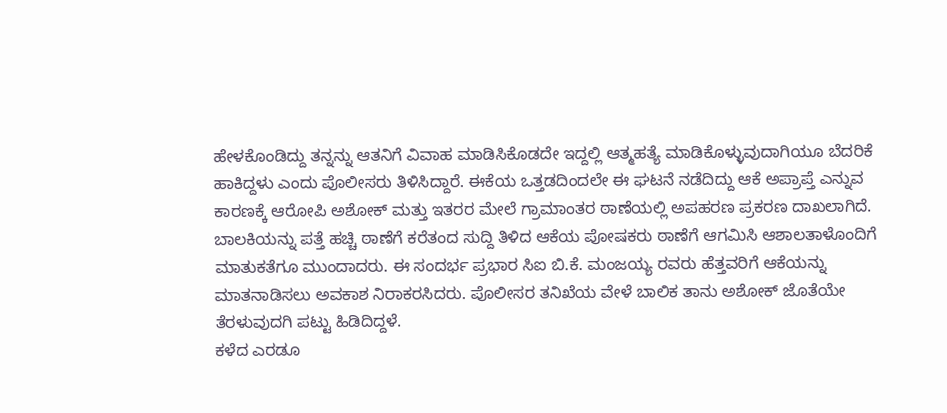ಹೇಳಕೊಂಡಿದ್ದು ತನ್ನನ್ನು ಆತನಿಗೆ ವಿವಾಹ ಮಾಡಿಸಿಕೊಡದೇ ಇದ್ದಲ್ಲಿ ಆತ್ಮಹತ್ಯೆ ಮಾಡಿಕೊಳ್ಳುವುದಾಗಿಯೂ ಬೆದರಿಕೆ ಹಾಕಿದ್ದಳು ಎಂದು ಪೊಲೀಸರು ತಿಳಿಸಿದ್ದಾರೆ. ಈಕೆಯ ಒತ್ತಡದಿಂದಲೇ ಈ ಘಟನೆ ನಡೆದಿದ್ದು ಆಕೆ ಅಪ್ರಾಪ್ತೆ ಎನ್ನುವ ಕಾರಣಕ್ಕೆ ಆರೋಪಿ ಅಶೋಕ್ ಮತ್ತು ಇತರರ ಮೇಲೆ ಗ್ರಾಮಾಂತರ ಠಾಣೆಯಲ್ಲಿ ಅಪಹರಣ ಪ್ರಕರಣ ದಾಖಲಾಗಿದೆ. ಬಾಲಕಿಯನ್ನು ಪತ್ತೆ ಹಚ್ಚಿ ಠಾಣೆಗೆ ಕರೆತಂದ ಸುದ್ದಿ ತಿಳಿದ ಆಕೆಯ ಪೋಷಕರು ಠಾಣೆಗೆ ಆಗಮಿಸಿ ಆಶಾಲತಾಳೊಂದಿಗೆ ಮಾತುಕತೆಗೂ ಮುಂದಾದರು. ಈ ಸಂದರ್ಭ ಪ್ರಭಾರ ಸಿಐ ಬಿ.ಕೆ. ಮಂಜಯ್ಯ ರವರು ಹೆತ್ತವರಿಗೆ ಆಕೆಯನ್ನು ಮಾತನಾಡಿಸಲು ಅವಕಾಶ ನಿರಾಕರಸಿದರು. ಪೊಲೀಸರ ತನಿಖೆಯ ವೇಳೆ ಬಾಲಿಕ ತಾನು ಅಶೋಕ್ ಜೊತೆಯೇ ತೆರಳುವುದಗಿ ಪಟ್ಟು ಹಿಡಿದಿದ್ದಳೆ.
ಕಳೆದ ಎರಡೂ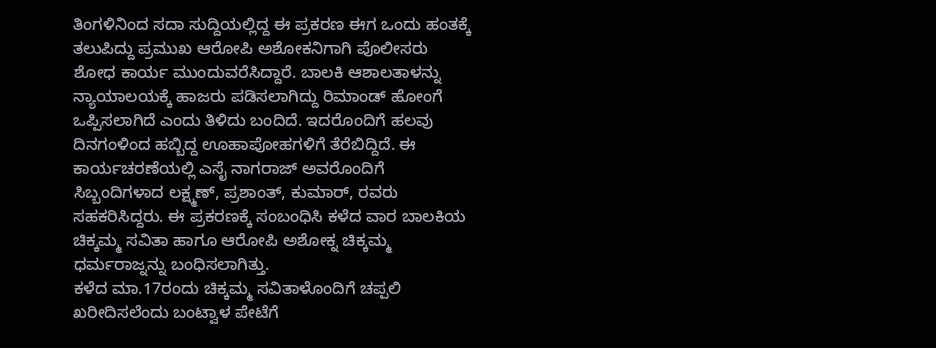ತಿಂಗಳಿನಿಂದ ಸದಾ ಸುದ್ದಿಯಲ್ಲಿದ್ದ ಈ ಪ್ರಕರಣ ಈಗ ಒಂದು ಹಂತಕ್ಕೆ ತಲುಪಿದ್ದು ಪ್ರಮುಖ ಆರೋಪಿ ಅಶೋಕನಿಗಾಗಿ ಪೊಲೀಸರು ಶೋಧ ಕಾರ್ಯ ಮುಂದುವರೆಸಿದ್ದಾರೆ. ಬಾಲಕಿ ಆಶಾಲತಾಳನ್ನು ನ್ಯಾಯಾಲಯಕ್ಕೆ ಹಾಜರು ಪಡಿಸಲಾಗಿದ್ದು ರಿಮಾಂಡ್ ಹೋಂಗೆ ಒಪ್ಪಿಸಲಾಗಿದೆ ಎಂದು ತಿಳಿದು ಬಂದಿದೆ. ಇದರೊಂದಿಗೆ ಹಲವು ದಿನಗಂಳಿಂದ ಹಬ್ಬಿದ್ದ ಊಹಾಪೋಹಗಳಿಗೆ ತೆರೆಬಿದ್ದಿದೆ. ಈ ಕಾರ್ಯಚರಣೆಯಲ್ಲಿ ಎಸೈ ನಾಗರಾಜ್ ಅವರೊಂದಿಗೆ ಸಿಬ್ಬಂದಿಗಳಾದ ಲಕ್ಷ್ಮಣ್, ಪ್ರಶಾಂತ್, ಕುಮಾರ್, ರವರು ಸಹಕರಿಸಿದ್ದರು. ಈ ಪ್ರಕರಣಕ್ಕೆ ಸಂಬಂಧಿಸಿ ಕಳೆದ ವಾರ ಬಾಲಕಿಯ ಚಿಕ್ಕಮ್ಮ ಸವಿತಾ ಹಾಗೂ ಆರೋಪಿ ಅಶೋಕ್ನ ಚಿಕ್ಕಮ್ಮ ಧರ್ಮರಾಜ್ನನ್ನು ಬಂಧಿಸಲಾಗಿತ್ತು.
ಕಳೆದ ಮಾ.17ರಂದು ಚಿಕ್ಕಮ್ಮ ಸವಿತಾಳೊಂದಿಗೆ ಚಪ್ಪಲಿ ಖರೀದಿಸಲೆಂದು ಬಂಟ್ವಾಳ ಪೇಟೆಗೆ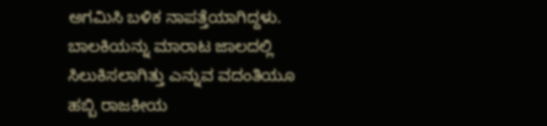ಅಗಮಿಸಿ ಬಳಿಕ ನಾಪತ್ತೆಯಾಗಿದ್ದಳು. ಬಾಲಕಿಯನ್ನು ಮಾರಾಟ ಜಾಲದಲ್ಲಿ ಸಿಲುಕಿಸಲಾಗಿತ್ತು ಎನ್ನುವ ವದಂತಿಯೂ ಹಬ್ಬಿ ರಾಜಕೀಯ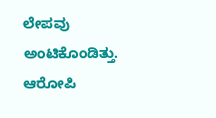ಲೇಪವು ಅಂಟಿಕೊಂಡಿತ್ತು. ಆರೋಪಿ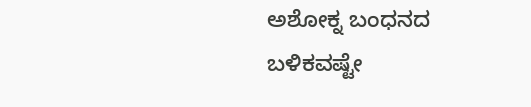ಅಶೋಕ್ನ ಬಂಧನದ ಬಳಿಕವಷ್ಟೇ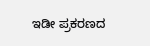ಇಡೀ ಪ್ರಕರಣದ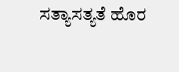ಸತ್ಯಾಸತ್ಯತೆ ಹೊರ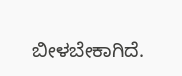ಬೀಳಬೇಕಾಗಿದೆ.